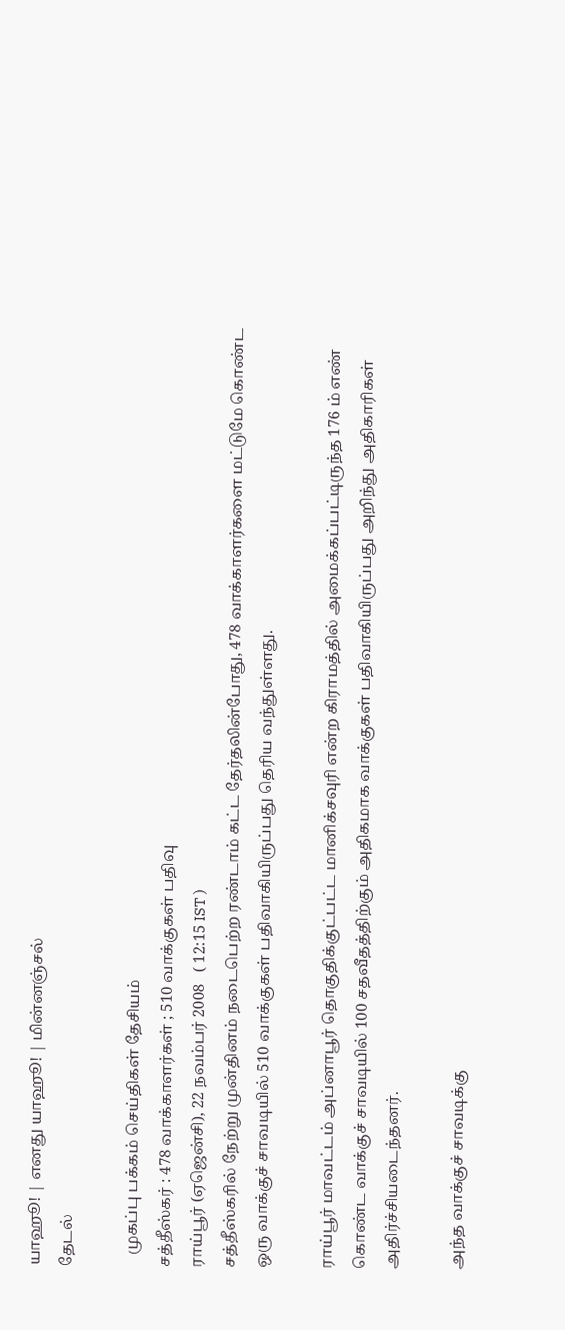யாஹூ! | எனது யாஹூ! | மின்னஞ்சல்
தேடல்

   முகப்பு பக்கம் செய்திகள் தேசியம்
சத்தீஸ்கர் : 478 வாக்காளர்கள் ; 510 வாக்குகள் பதிவு
ராய்பூர் (ஏஜென்சி), 22 நவம்பர் 2008   ( 12:15 IST )
சத்தீஸ்கரில் நேற்று முன்தினம் நடைபெற்ற ரண்டாம் கட்ட தேர்தலின்போது, 478 வாக்காளர்களை மட்டுமே கொண்ட ஒரு வாக்குச் சாவடியில் 510 வாக்குகள் பதிவாகியிருப்பது தெரிய வந்துள்ளது.

ராய்பூர் மாவட்டம் அப்னாபூர் தொகுதிக்குட்பட்ட மானிக்சவுரி என்ற கிராமத்தில் அமைக்கப்பட்டிருந்த 176 ம் எண் கொண்ட வாக்குச் சாவடியில் 100 சதவீதத்திற்கும் அதிகமாக வாக்குகள் பதிவாகியிருப்பது அறிந்து அதிகாரிகள் அதிர்ச்சியடைந்தனர்.

அந்த வாக்குச் சாவடிக்கு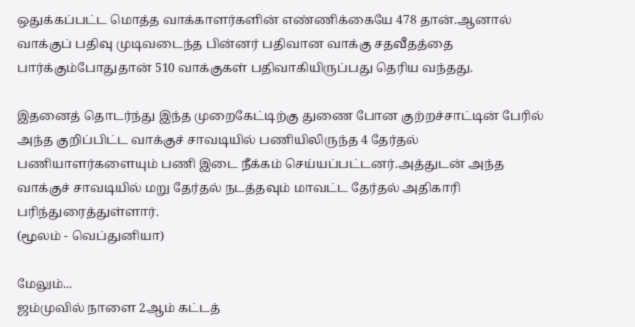ஒதுக்கப்பட்ட மொத்த வாக்காளர்களின் எண்ணிக்கையே 478 தான்.ஆனால் வாக்குப் பதிவு முடிவடைந்த பின்னர் பதிவான வாக்கு சதவீதத்தை பார்க்கும்போதுதான் 510 வாக்குகள் பதிவாகியிருப்பது தெரிய வந்தது.

இதனைத் தொடர்ந்து இந்த முறைகேட்டிற்கு துணை போன குற்றச்சாட்டின் பேரில் அந்த குறிப்பிட்ட வாக்குச் சாவடியில் பணியிலிருந்த 4 தேர்தல் பணியாளர்களையும் பணி இடை நீக்கம் செய்யப்பட்டனர்.அத்துடன் அந்த வாக்குச் சாவடியில் மறு தேர்தல் நடத்தவும் மாவட்ட தேர்தல் அதிகாரி பரிந்துரைத்துள்ளார்.
(மூலம் - வெப்துனியா)

மேலும்...
ஜம்முவில் நாளை 2ஆம் கட்டத்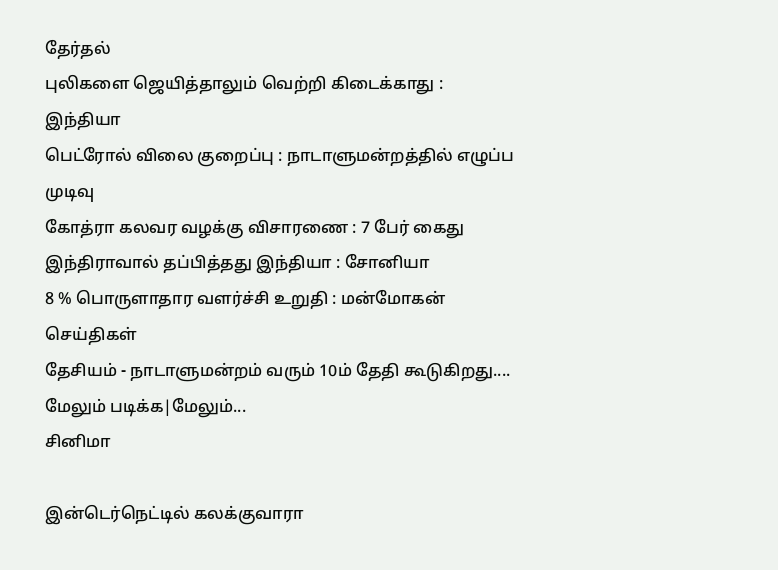தேர்தல்
புலிகளை ஜெயித்தாலும் வெற்றி கிடைக்காது : இந்தியா
பெ‌ட்ரோ‌ல் ‌விலை குறை‌ப்பு : நாடாளுமன்றத்தில் எழுப்ப முடிவு
கோ‌த்ரா கலவர வழ‌‌க்‌கு விசாரணை : 7 பே‌ர் கைது
இந்திராவால் தப்பித்தது இந்தியா : சோனியா
8 % பொருளாதார வளர்ச்சி உறுதி : மன்மோகன்
செய்திகள்
தேசியம் - நாடாளுமன்றம் வரும் 10ம் தேதி கூடுகிறது....
மேலும் படிக்க|மேலும்...
சினிமா

இன்டெர்நெட்டில் கலக்குவாரா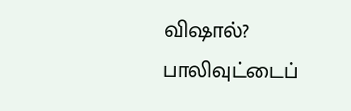விஷால்?
பாலிவுட்டைப்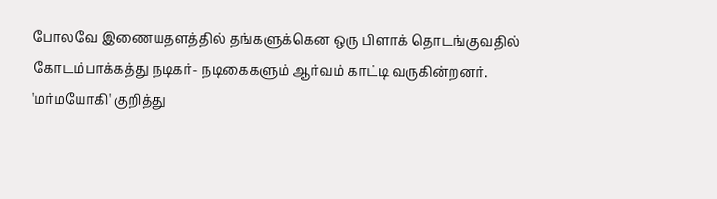போலவே இணையதளத்தில் தங்களுக்கென ஒரு பிளாக் தொடங்குவதில் கோடம்பாக்கத்து நடிகர்- நடிகைகளும் ஆர்வம் காட்டி வருகின்றனர்.
'மர்மயோகி' குறித்து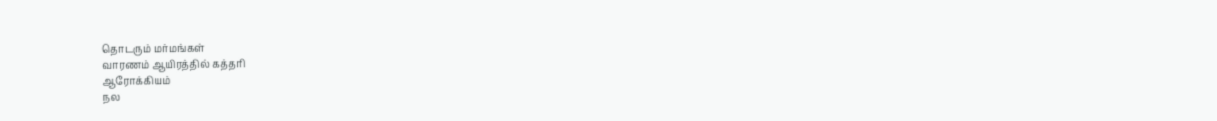தொடரும் மர்மங்கள்
வாரணம் ஆயிரத்தில் கத்தரி
ஆரோக்கியம்
நல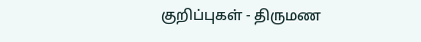குறிப்புகள் - திருமண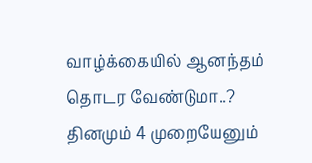வாழ்க்கையில் ஆனந்தம் தொடர வேண்டுமா..? தினமும் 4 முறையேனும்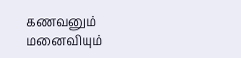கணவனும் மனைவியும்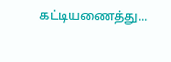கட்டியணைத்து...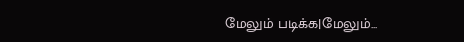மேலும் படிக்க|மேலும்...